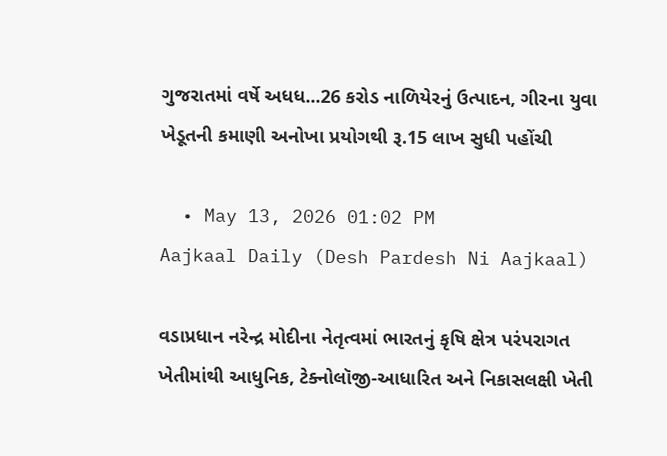ગુજરાતમાં વર્ષે અધધ...26 કરોડ નાળિયેરનું ઉત્પાદન, ગીરના યુવા ખેડૂતની કમાણી અનોખા પ્રયોગથી રૂ.15 લાખ સુધી પહોંચી

  • May 13, 2026 01:02 PM
Aajkaal Daily (Desh Pardesh Ni Aajkaal)

વડાપ્રધાન નરેન્દ્ર મોદીના નેતૃત્વમાં ભારતનું કૃષિ ક્ષેત્ર પરંપરાગત ખેતીમાંથી આધુનિક, ટેક્નોલૉજી-આધારિત અને નિકાસલક્ષી ખેતી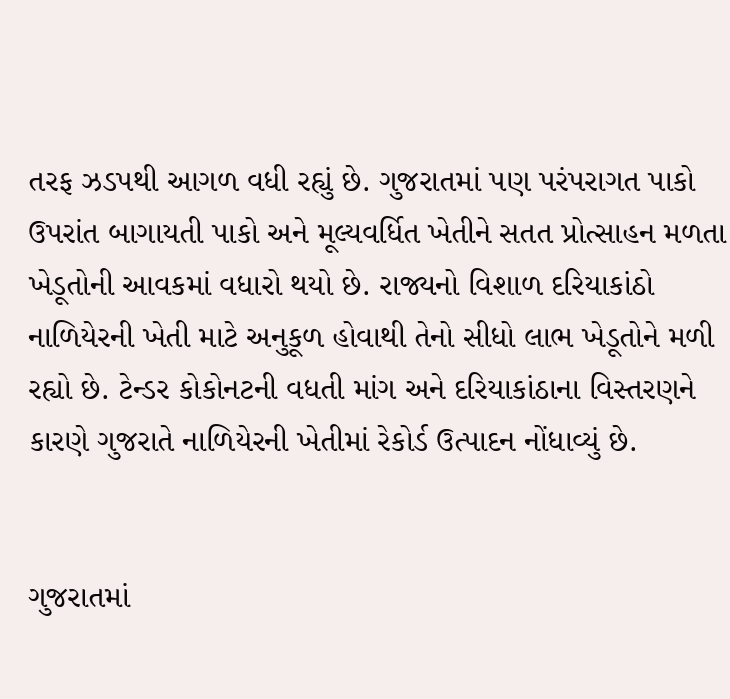તરફ ઝડપથી આગળ વધી રહ્યું છે. ગુજરાતમાં પણ પરંપરાગત પાકો ઉપરાંત બાગાયતી પાકો અને મૂલ્યવર્ધિત ખેતીને સતત પ્રોત્સાહન મળતા ખેડૂતોની આવકમાં વધારો થયો છે. રાજ્યનો વિશાળ દરિયાકાંઠો નાળિયેરની ખેતી માટે અનુકૂળ હોવાથી તેનો સીધો લાભ ખેડૂતોને મળી રહ્યો છે. ટેન્ડર કોકોનટની વધતી માંગ અને દરિયાકાંઠાના વિસ્તરણને કારણે ગુજરાતે નાળિયેરની ખેતીમાં રેકોર્ડ ઉત્પાદન નોંધાવ્યું છે.


ગુજરાતમાં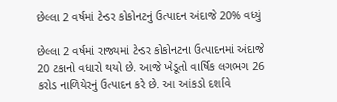છેલ્લા 2 વર્ષમાં ટેન્ડર કોકોનટનું ઉત્પાદન અંદાજે 20% વધ્યું

છેલ્લા 2 વર્ષમાં રાજ્યમાં ટેન્ડર કોકોનટના ઉત્પાદનમાં અંદાજે 20 ટકાનો વધારો થયો છે. આજે ખેડૂતો વાર્ષિક લગભગ 26 કરોડ નાળિયેરનું ઉત્પાદન કરે છે. આ આંકડો દર્શાવે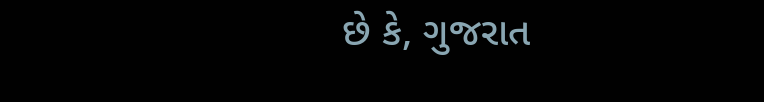છે કે, ગુજરાત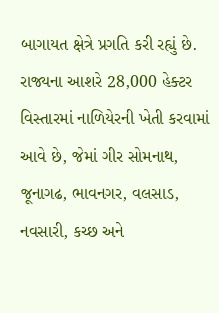બાગાયત ક્ષેત્રે પ્રગતિ કરી રહ્યું છે. રાજ્યના આશરે 28,000 હેક્ટર વિસ્તારમાં નાળિયેરની ખેતી કરવામાં આવે છે, જેમાં ગીર સોમનાથ, જૂનાગઢ, ભાવનગર, વલસાડ, નવસારી, કચ્છ અને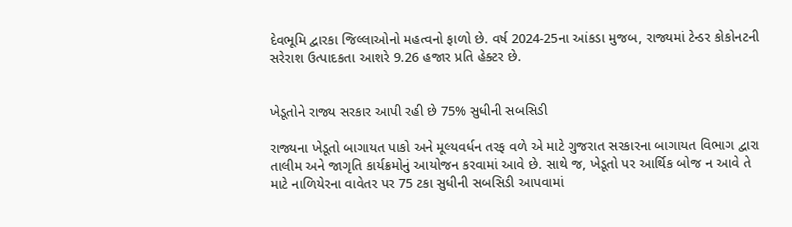દેવભૂમિ દ્વારકા જિલ્લાઓનો મહત્વનો ફાળો છે. વર્ષ 2024-25ના આંકડા મુજબ, રાજ્યમાં ટેન્ડર કોકોનટની સરેરાશ ઉત્પાદકતા આશરે 9.26 હજાર પ્રતિ હેક્ટર છે.


ખેડૂતોને રાજ્ય સરકાર આપી રહી છે 75% સુધીની સબસિડી

રાજ્યના ખેડૂતો બાગાયત પાકો અને મૂલ્યવર્ધન તરફ વળે એ માટે ગુજરાત સરકારના બાગાયત વિભાગ દ્વારા તાલીમ અને જાગૃતિ કાર્યક્રમોનું આયોજન કરવામાં આવે છે. સાથે જ, ખેડૂતો પર આર્થિક બોજ ન આવે તે માટે નાળિયેરના વાવેતર પર 75 ટકા સુધીની સબસિડી આપવામાં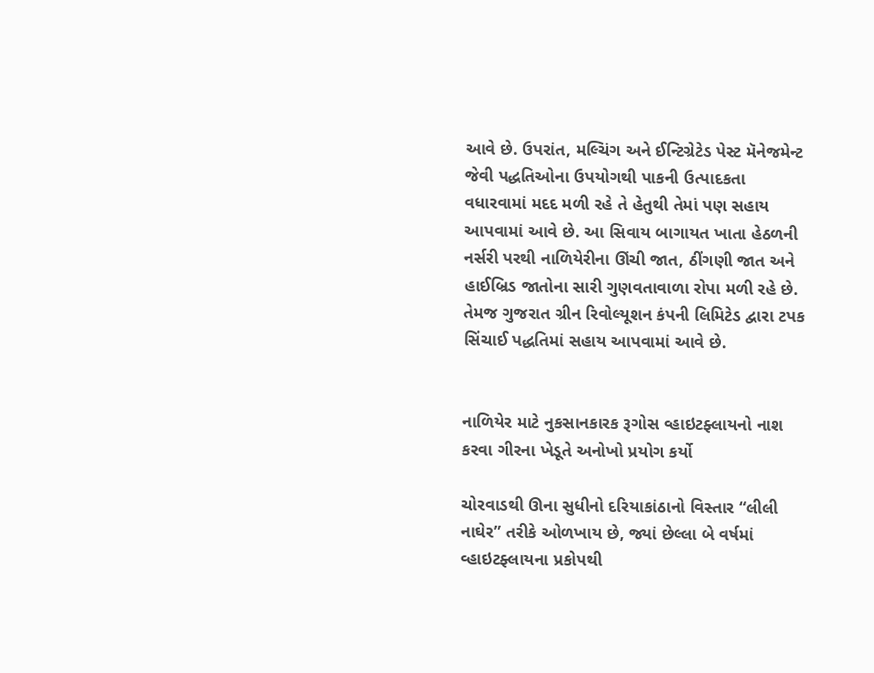આવે છે. ઉપરાંત, મલ્ચિંગ અને ઈન્ટિગ્રેટેડ પેસ્ટ મૅનેજમેન્ટ જેવી પદ્ધતિઓના ઉપયોગથી પાકની ઉત્પાદકતા વધારવામાં મદદ મળી રહે તે હેતુથી તેમાં પણ સહાય આપવામાં આવે છે. આ સિવાય બાગાયત ખાતા હેઠળની નર્સરી પરથી નાળિયેરીના ઊંચી જાત, ઠીંગણી જાત અને હાઈબ્રિડ જાતોના સારી ગુણવતાવાળા રોપા મળી રહે છે. તેમજ ગુજરાત ગ્રીન રિવોલ્યૂશન કંપની લિમિટેડ દ્વારા ટપક સિંચાઈ પદ્ધતિમાં સહાય આપવામાં આવે છે.


નાળિયેર માટે નુકસાનકારક રૂગોસ વ્હાઇટફ્લાયનો નાશ કરવા ગીરના ખેડૂતે અનોખો પ્રયોગ કર્યો

ચોરવાડથી ઊના સુધીનો દરિયાકાંઠાનો વિસ્તાર “લીલી નાઘેર” તરીકે ઓળખાય છે, જ્યાં છેલ્લા બે વર્ષમાં વ્હાઇટફ્લાયના પ્રકોપથી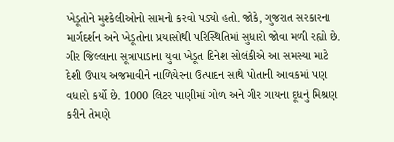ખેડૂતોને મુશ્કેલીઓનો સામનો કરવો પડ્યો હતો. જોકે, ગુજરાત સરકારના માર્ગદર્શન અને ખેડૂતોના પ્રયાસોથી પરિસ્થિતિમાં સુધારો જોવા મળી રહ્યો છે. ગીર જિલ્લાના સૂત્રાપાડાના યુવા ખેડૂત દિનેશ સોલંકીએ આ સમસ્યા માટે દેશી ઉપાય અજમાવીને નાળિયેરના ઉત્પાદન સાથે પોતાની આવકમાં પણ વધારો કર્યો છે. 1000 લિટર પાણીમાં ગોળ અને ગીર ગાયના દૂધનું મિશ્રણ કરીને તેમણે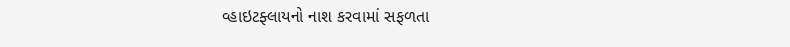વ્હાઇટફ્લાયનો નાશ કરવામાં સફળતા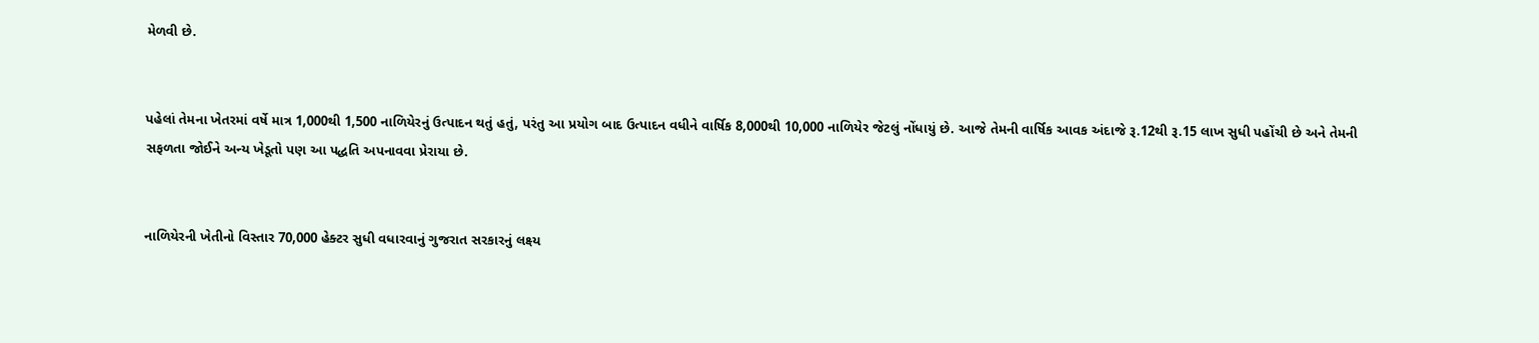મેળવી છે.


પહેલાં તેમના ખેતરમાં વર્ષે માત્ર 1,000થી 1,500 નાળિયેરનું ઉત્પાદન થતું હતું, પરંતુ આ પ્રયોગ બાદ ઉત્પાદન વધીને વાર્ષિક 8,000થી 10,000 નાળિયેર જેટલું નોંધાયું છે. આજે તેમની વાર્ષિક આવક અંદાજે રૂ.12થી રૂ.15 લાખ સુધી પહોંચી છે અને તેમની સફળતા જોઈને અન્ય ખેડૂતો પણ આ પદ્ધતિ અપનાવવા પ્રેરાયા છે.


નાળિયેરની ખેતીનો વિસ્તાર 70,000 હેક્ટર સુધી વધારવાનું ગુજરાત સરકારનું લક્ષ્ય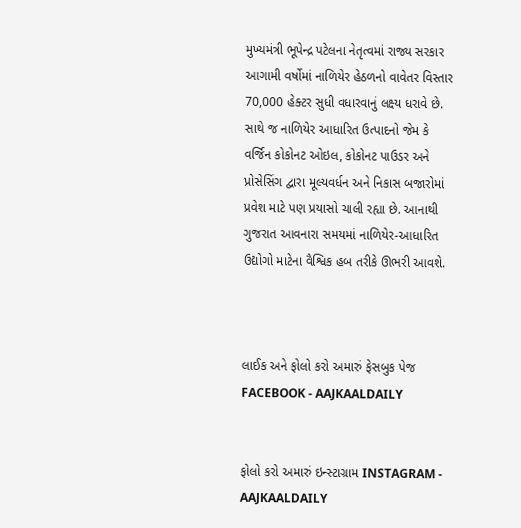મુખ્યમંત્રી ભૂપેન્દ્ર પટેલના નેતૃત્વમાં રાજ્ય સરકાર આગામી વર્ષોમાં નાળિયેર હેઠળનો વાવેતર વિસ્તાર 70,000 હેક્ટર સુધી વધારવાનું લક્ષ્ય ધરાવે છે. સાથે જ નાળિયેર આધારિત ઉત્પાદનો જેમ કે વર્જિન કોકોનટ ઓઇલ, કોકોનટ પાઉડર અને પ્રોસેસિંગ દ્વારા મૂલ્યવર્ધન અને નિકાસ બજારોમાં પ્રવેશ માટે પણ પ્રયાસો ચાલી રહ્યા છે. આનાથી ગુજરાત આવનારા સમયમાં નાળિયેર-આધારિત ઉદ્યોગો માટેના વૈશ્વિક હબ તરીકે ઊભરી આવશે.



લાઈક અને ફોલો કરો અમારું ફેસબુક પેજ FACEBOOK - AAJKAALDAILY


ફોલો કરો અમારું ઇન્સ્ટાગ્રામ INSTAGRAM - AAJKAALDAILY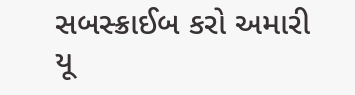સબસ્ક્રાઈબ કરો અમારી યૂ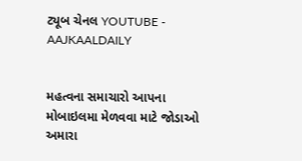ટ્યૂબ ચેનલ YOUTUBE - AAJKAALDAILY


મહત્વના સમાચારો આપના મોબાઇલમા મેળવવા માટે જોડાઓ અમારા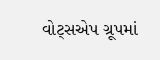વોટ્સએપ ગ્રૂપમાં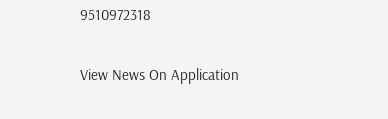9510972318

View News On Application